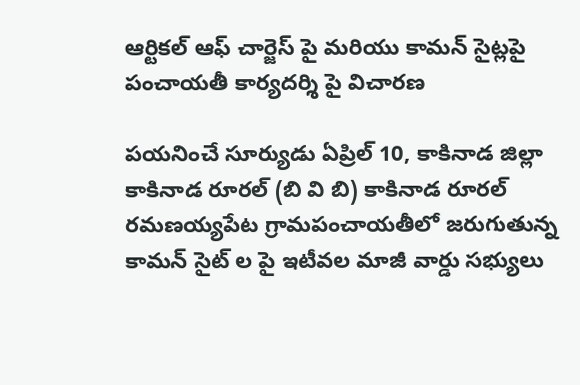ఆర్టికల్ ఆఫ్ చార్జెస్ పై మరియు కామన్ సైట్లపై పంచాయతీ కార్యదర్శి పై విచారణ

పయనించే సూర్యుడు ఏప్రిల్ 10, కాకినాడ జిల్లా కాకినాడ రూరల్ (బి వి బి) కాకినాడ రూరల్ రమణయ్యపేట గ్రామపంచాయతీలో జరుగుతున్న కామన్ సైట్ ల పై ఇటీవల మాజీ వార్డు సభ్యులు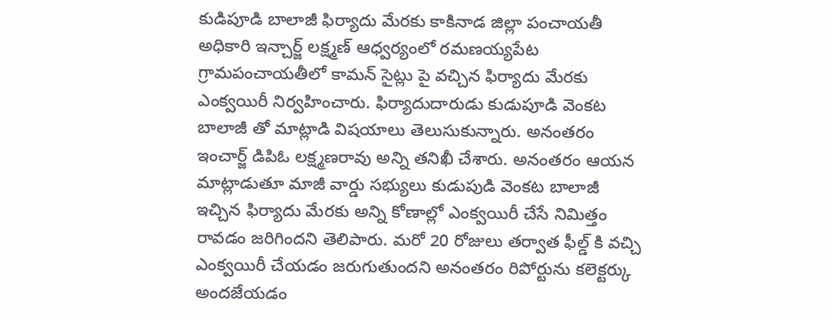కుడిపూడి బాలాజీ ఫిర్యాదు మేరకు కాకినాడ జిల్లా పంచాయతీ అధికారి ఇన్చార్జ్ లక్ష్మణ్ ఆధ్వర్యంలో రమణయ్యపేట గ్రామపంచాయతీలో కామన్ సైట్లు పై వచ్చిన ఫిర్యాదు మేరకు ఎంక్వయిరీ నిర్వహించారు. ఫిర్యాదుదారుడు కుడుపూడి వెంకట బాలాజీ తో మాట్లాడి విషయాలు తెలుసుకున్నారు. అనంతరం ఇంచార్జ్ డిపిఓ లక్ష్మణరావు అన్ని తనిఖీ చేశారు. అనంతరం ఆయన మాట్లాడుతూ మాజీ వార్డు సభ్యులు కుడుపుడి వెంకట బాలాజీ ఇచ్చిన ఫిర్యాదు మేరకు అన్ని కోణాల్లో ఎంక్వయిరీ చేసే నిమిత్తం రావడం జరిగిందని తెలిపారు. మరో 20 రోజులు తర్వాత ఫీల్డ్ కి వచ్చి ఎంక్వయిరీ చేయడం జరుగుతుందని అనంతరం రిపోర్టును కలెక్టర్కు అందజేయడం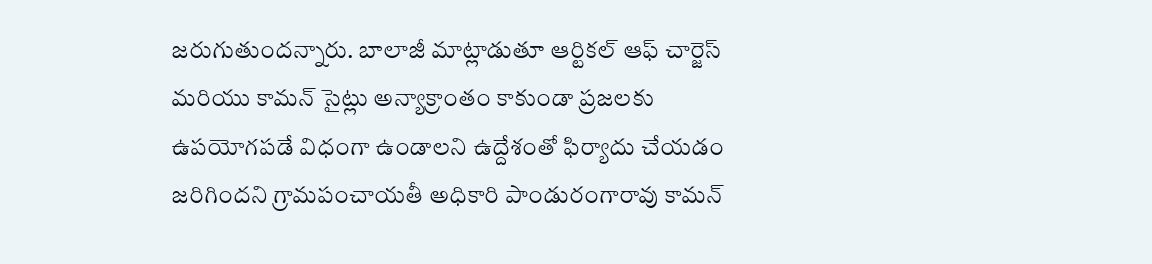జరుగుతుందన్నారు. బాలాజీ మాట్లాడుతూ ఆర్టికల్ ఆఫ్ చార్జెస్ మరియు కామన్ సైట్లు అన్యాక్రాంతం కాకుండా ప్రజలకు ఉపయోగపడే విధంగా ఉండాలని ఉద్దేశంతో ఫిర్యాదు చేయడం జరిగిందని గ్రామపంచాయతీ అధికారి పాండురంగారావు కామన్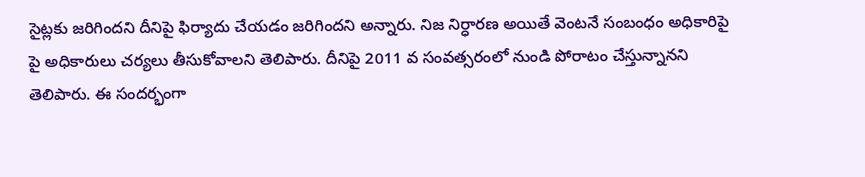సైట్లకు జరిగిందని దీనిపై ఫిర్యాదు చేయడం జరిగిందని అన్నారు. నిజ నిర్ధారణ అయితే వెంటనే సంబంధం అధికారిపై పై అధికారులు చర్యలు తీసుకోవాలని తెలిపారు. దీనిపై 2011 వ సంవత్సరంలో నుండి పోరాటం చేస్తున్నానని తెలిపారు. ఈ సందర్భంగా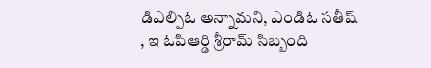డిఎల్పిఓ అన్నామని, ఎండిఓ సతీష్ , ఇ ఓపిఆర్డి శ్రీరామ్ సిబ్బంది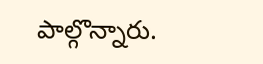పాల్గొన్నారు.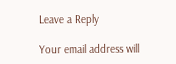Leave a Reply

Your email address will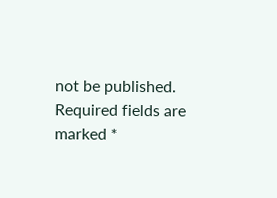not be published. Required fields are marked *